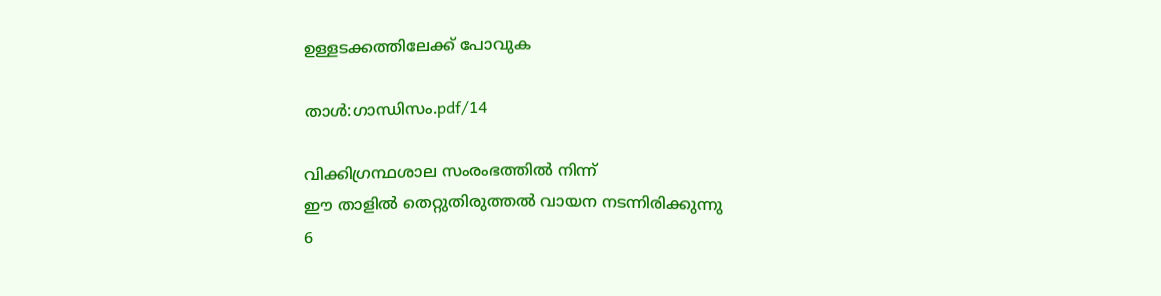ഉള്ളടക്കത്തിലേക്ക് പോവുക

താൾ:ഗാന്ധിസം.pdf/14

വിക്കിഗ്രന്ഥശാല സംരംഭത്തിൽ നിന്ന്
ഈ താളിൽ തെറ്റുതിരുത്തൽ വായന നടന്നിരിക്കുന്നു
6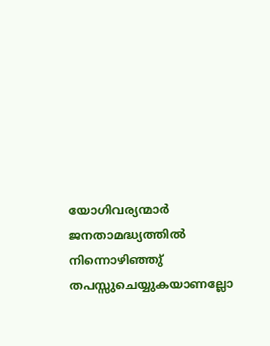യോഗിവര്യന്മാർ ജനതാമദ്ധ്യത്തിൽ നിന്നൊഴിഞ്ഞു് തപസ്സുചെയ്യുകയാണല്ലോ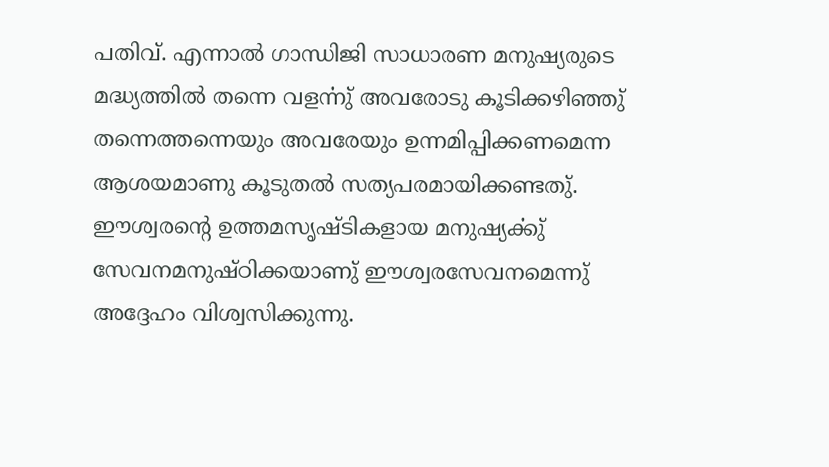പതിവ്. എന്നാൽ ഗാന്ധിജി സാധാരണ മനുഷ്യരുടെ മദ്ധ്യത്തിൽ തന്നെ വളൎന്നു് അവരോടു കൂടിക്കഴിഞ്ഞു് തന്നെത്തന്നെയും അവരേയും ഉന്നമിപ്പിക്കണമെന്ന ആശയമാണു കൂടുതൽ സത്യപരമായിക്കണ്ടതു്. ഈശ്വരന്റെ ഉത്തമസൃഷ്ടികളായ മനുഷ്യൎക്കു് സേവനമനുഷ്ഠിക്കയാണു് ഈശ്വരസേവനമെന്നു് അദ്ദേഹം വിശ്വസിക്കുന്നു.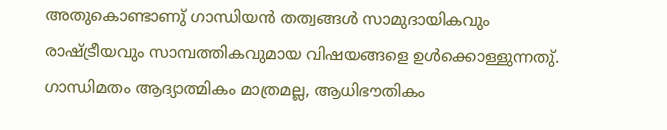അതുകൊണ്ടാണു് ഗാന്ധിയൻ തത്വങ്ങൾ സാമുദായികവും രാഷ്ട്രീയവും സാമ്പത്തികവുമായ വിഷയങ്ങളെ ഉൾക്കൊള്ളുന്നതു്. ഗാന്ധിമതം ആദ്യാത്മികം മാത്രമല്ല, ആധിഭൗതികം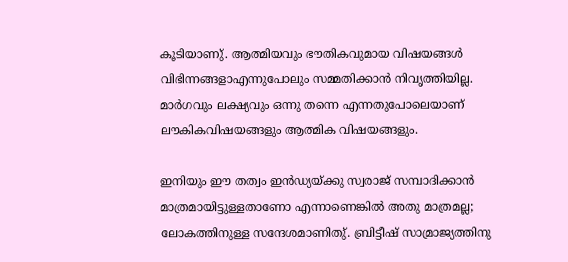കൂടിയാണു്. ആത്മിയവും ഭൗതികവുമായ വിഷയങ്ങൾ വിഭിന്നങ്ങളാഎന്നുപോലും സമ്മതിക്കാൻ നിവൃത്തിയില്ല. മാർഗവും ലക്ഷ്യവും ഒന്നു തന്നെ എന്നതുപോലെയാണ് ലൗകികവിഷയങ്ങളും ആത്മിക വിഷയങ്ങളും.

ഇനിയും ഈ തത്വം ഇൻഡ്യയ്ക്കു സ്വരാജ് സമ്പാദിക്കാൻ മാത്രമായിട്ടുള്ളതാണോ എന്നാണെങ്കിൽ അതു മാത്രമല്ല; ലോകത്തിനുള്ള സന്ദേശമാണിതു്. ബ്രിട്ടീഷ് സാമ്രാജ്യത്തിനു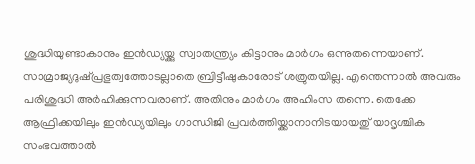ശുദ്ധിയുണ്ടാകാനും ഇൻഡ്യയ്ക്കു സ്വാതന്ത്ര്യം കിട്ടാനും മാർഗം ഒന്നുതന്നെയാണ്. സാമ്രാജ്യദുഷ്പ്രഭുത്വത്തോടല്ലാതെ ബ്രിട്ടീഷുകാരോട് ശത്രുതയില്ല. എന്തെന്നാൽ അവരും പരിശുദ്ധി അർഹിക്കുന്നവരാണ്. അതിനും മാർഗം അഹിംസ തന്നെ. തെക്കേ ആഫ്രിക്കയിലും ഇൻഡ്യയിലും ഗാന്ധിജി പ്രവർത്തിയ്ക്കാനാനിടയായതു് യാദൃശ്ചിക സംഭവത്താൽ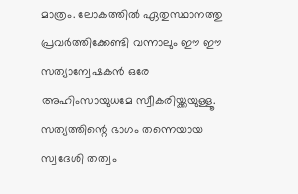മാത്രം. ലോകത്തിൽ ഏതുസ്ഥാനത്തു പ്രവർത്തിക്കേണ്ടി വന്നാലും ഈ ഈ സത്യാന്വേഷകൻ ഒരേ അഹിംസായുധമേ സ്വീകരിയ്ക്കയുള്ളൂ. സത്യത്തിന്റെ ഭാഗം തന്നെയായ സ്വദേശി തത്വം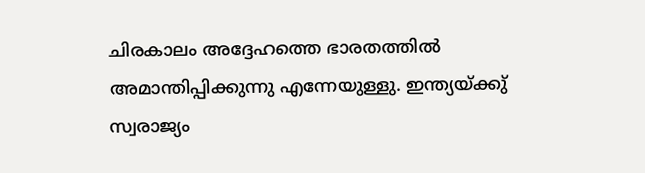ചിരകാലം അദ്ദേഹത്തെ ഭാരതത്തിൽ അമാന്തിപ്പിക്കുന്നു എന്നേയുള്ളു. ഇന്ത്യയ്ക്കു് സ്വരാജ്യം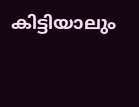കിട്ടിയാലും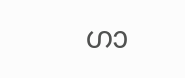ഗാ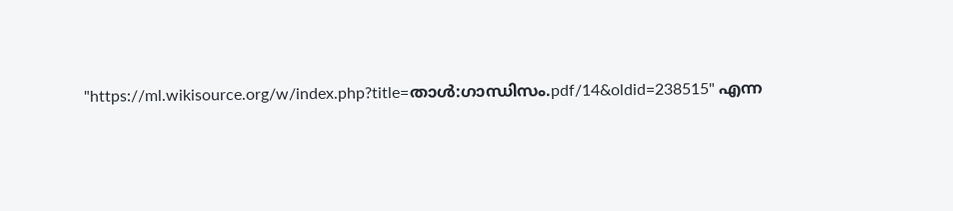"https://ml.wikisource.org/w/index.php?title=താൾ:ഗാന്ധിസം.pdf/14&oldid=238515" എന്ന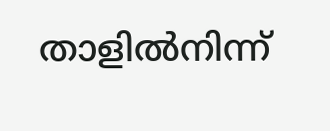താളിൽനിന്ന്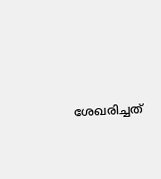ശേഖരിച്ചത്